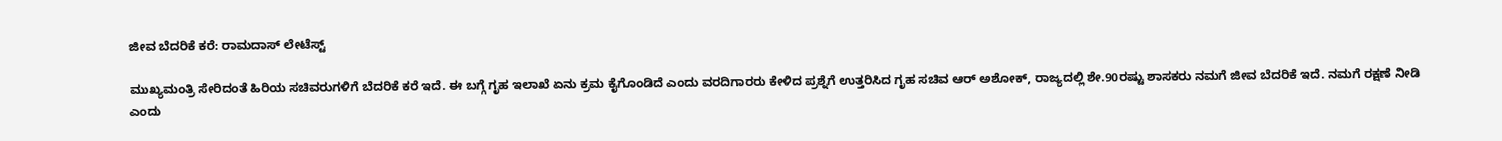ಜೀವ ಬೆದರಿಕೆ ಕರೆ: ರಾಮದಾಸ್ ಲೇಟೆಸ್ಟ್

ಮುಖ್ಯಮಂತ್ರಿ ಸೇರಿದಂತೆ ಹಿರಿಯ ಸಚಿವರುಗಳಿಗೆ ಬೆದರಿಕೆ ಕರೆ ಇದೆ. ಈ ಬಗ್ಗೆ ಗೃಹ ಇಲಾಖೆ ಏನು ಕ್ರಮ ಕೈಗೊಂಡಿದೆ ಎಂದು ವರದಿಗಾರರು ಕೇಳಿದ ಪ್ರಶ್ನೆಗೆ ಉತ್ತರಿಸಿದ ಗೃಹ ಸಚಿವ ಆರ್ ಅಶೋಕ್, ರಾಜ್ಯದಲ್ಲಿ ಶೇ.90ರಷ್ಟು ಶಾಸಕರು ನಮಗೆ ಜೀವ ಬೆದರಿಕೆ ಇದೆ. ನಮಗೆ ರಕ್ಷಣೆ ನೀಡಿ ಎಂದು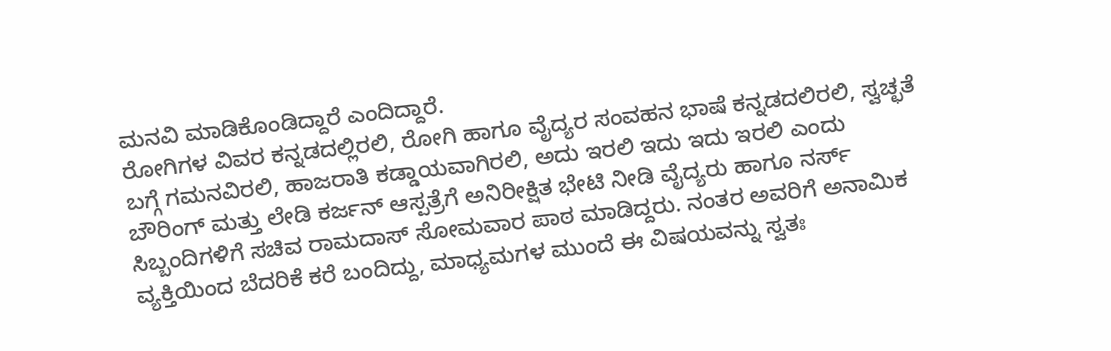ಮನವಿ ಮಾಡಿಕೊಂಡಿದ್ದಾರೆ ಎಂದಿದ್ದಾರೆ.
ರೋಗಿಗಳ ವಿವರ ಕನ್ನಡದಲ್ಲಿರಲಿ, ರೋಗಿ ಹಾಗೂ ವೈದ್ಯರ ಸಂವಹನ ಭಾಷೆ ಕನ್ನಡದಲಿರಲಿ, ಸ್ವಚ್ಛತೆ ಬಗ್ಗೆ ಗಮನವಿರಲಿ, ಹಾಜರಾತಿ ಕಡ್ಡಾಯವಾಗಿರಲಿ, ಅದು ಇರಲಿ ಇದು ಇದು ಇರಲಿ ಎಂದು ಬೌರಿಂಗ್ ಮತ್ತು ಲೇಡಿ ಕರ್ಜನ್ ಆಸ್ಪತ್ರೆಗೆ ಅನಿರೀಕ್ಷಿತ ಭೇಟಿ ನೀಡಿ ವೈದ್ಯರು ಹಾಗೂ ನರ್ಸ್ ಸಿಬ್ಬಂದಿಗಳಿಗೆ ಸಚಿವ ರಾಮದಾಸ್ ಸೋಮವಾರ ಪಾಠ ಮಾಡಿದ್ದರು. ನಂತರ ಅವರಿಗೆ ಅನಾಮಿಕ ವ್ಯಕ್ತಿಯಿಂದ ಬೆದರಿಕೆ ಕರೆ ಬಂದಿದ್ದು, ಮಾಧ್ಯಮಗಳ ಮುಂದೆ ಈ ವಿಷಯವನ್ನು ಸ್ವತಃ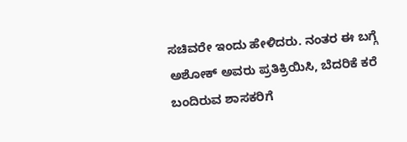ಸಚಿವರೇ ಇಂದು ಹೇಳಿದರು. ನಂತರ ಈ ಬಗ್ಗೆ ಅಶೋಕ್ ಅವರು ಪ್ರತಿಕ್ರಿಯಿಸಿ, ಬೆದರಿಕೆ ಕರೆ ಬಂದಿರುವ ಶಾಸಕರಿಗೆ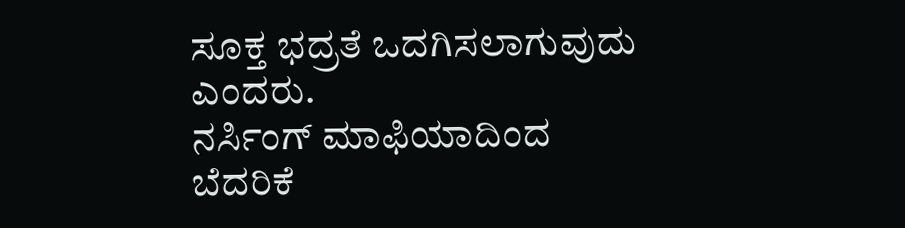ಸೂಕ್ತ ಭದ್ರತೆ ಒದಗಿಸಲಾಗುವುದು ಎಂದರು.
ನರ್ಸಿಂಗ್ ಮಾಫಿಯಾದಿಂದ ಬೆದರಿಕೆ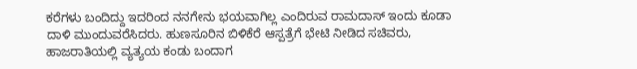ಕರೆಗಳು ಬಂದಿದ್ದು ಇದರಿಂದ ನನಗೇನು ಭಯವಾಗಿಲ್ಲ ಎಂದಿರುವ ರಾಮದಾಸ್ ಇಂದು ಕೂಡಾ ದಾಳಿ ಮುಂದುವರೆಸಿದರು. ಹುಣಸೂರಿನ ಬಿಳಿಕೆರೆ ಆಸ್ಪತ್ರೆಗೆ ಭೇಟಿ ನೀಡಿದ ಸಚಿವರು, ಹಾಜರಾತಿಯಲ್ಲಿ ವ್ಯತ್ಯಯ ಕಂಡು ಬಂದಾಗ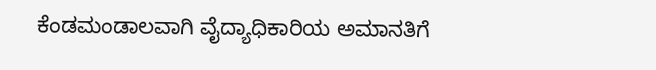ಕೆಂಡಮಂಡಾಲವಾಗಿ ವೈದ್ಯಾಧಿಕಾರಿಯ ಅಮಾನತಿಗೆ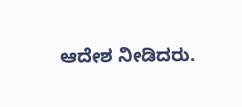ಆದೇಶ ನೀಡಿದರು.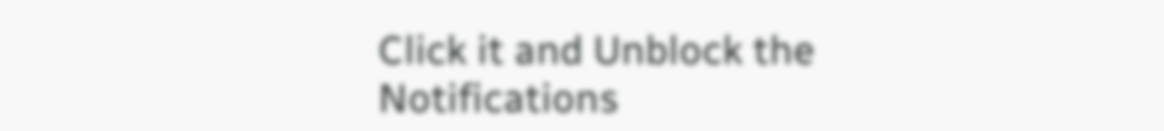Click it and Unblock the Notifications